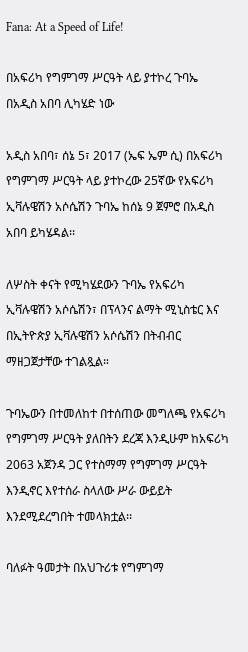Fana: At a Speed of Life!

በአፍሪካ የግምገማ ሥርዓት ላይ ያተኮረ ጉባኤ በአዲስ አበባ ሊካሄድ ነው

አዲስ አበባ፣ ሰኔ 5፣ 2017 (ኤፍ ኤም ሲ) በአፍሪካ የግምገማ ሥርዓት ላይ ያተኮረው 25ኛው የአፍሪካ ኢቫሉዌሽን አሶሴሽን ጉባኤ ከሰኔ 9 ጀምሮ በአዲስ አበባ ይካሄዳል፡፡

ለሦስት ቀናት የሚካሄደውን ጉባኤ የአፍሪካ ኢቫሉዌሽን አሶሴሽን፣ በፕላንና ልማት ሚኒስቴር እና በኢትዮጵያ ኢቫሉዌሽን አሶሴሽን በትብብር ማዘጋጀታቸው ተገልጿል።

ጉባኤውን በተመለከተ በተሰጠው መግለጫ የአፍሪካ የግምገማ ሥርዓት ያለበትን ደረጃ እንዲሁም ከአፍሪካ 2063 አጀንዳ ጋር የተስማማ የግምገማ ሥርዓት እንዲኖር እየተሰራ ስላለው ሥራ ውይይት እንደሚደረግበት ተመላክቷል፡፡

ባለፉት ዓመታት በአህጉሪቱ የግምገማ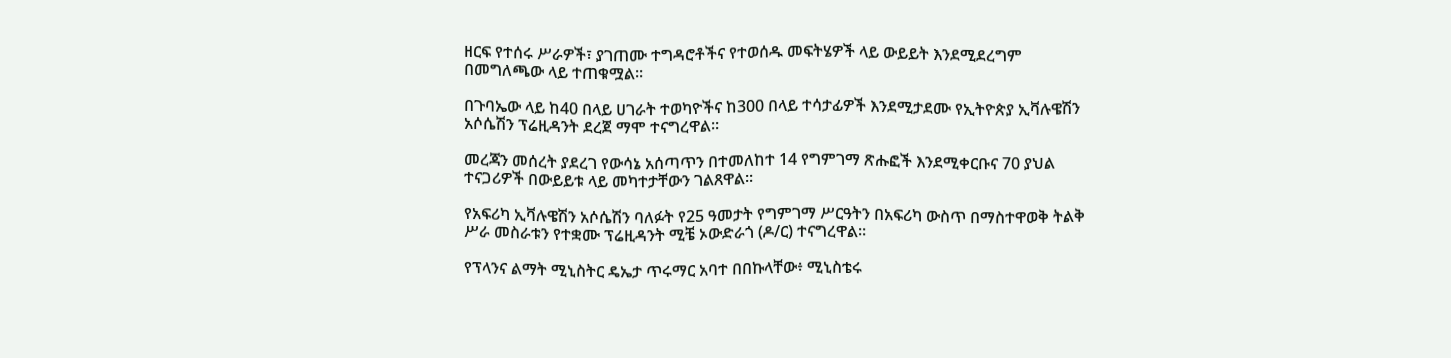ዘርፍ የተሰሩ ሥራዎች፣ ያገጠሙ ተግዳሮቶችና የተወሰዱ መፍትሄዎች ላይ ውይይት እንደሚደረግም በመግለጫው ላይ ተጠቁሟል፡፡

በጉባኤው ላይ ከ40 በላይ ሀገራት ተወካዮችና ከ300 በላይ ተሳታፊዎች እንደሚታደሙ የኢትዮጵያ ኢቫሉዌሽን አሶሴሽን ፕሬዚዳንት ደረጀ ማሞ ተናግረዋል፡፡

መረጃን መሰረት ያደረገ የውሳኔ አሰጣጥን በተመለከተ 14 የግምገማ ጽሑፎች እንደሚቀርቡና 70 ያህል ተናጋሪዎች በውይይቱ ላይ መካተታቸውን ገልጸዋል፡፡

የአፍሪካ ኢቫሉዌሽን አሶሴሽን ባለፉት የ25 ዓመታት የግምገማ ሥርዓትን በአፍሪካ ውስጥ በማስተዋወቅ ትልቅ ሥራ መስራቱን የተቋሙ ፕሬዚዳንት ሚቼ ኦውድራጎ (ዶ/ር) ተናግረዋል።

የፕላንና ልማት ሚኒስትር ዴኤታ ጥሩማር አባተ በበኩላቸው፥ ሚኒስቴሩ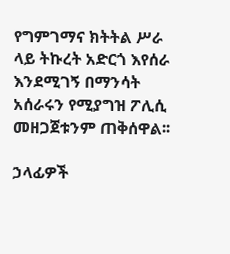የግምገማና ክትትል ሥራ ላይ ትኩረት አድርጎ እየሰራ እንደሚገኝ በማንሳት አሰራሩን የሚያግዝ ፖሊሲ መዘጋጀቱንም ጠቅሰዋል፡፡

ኃላፊዎች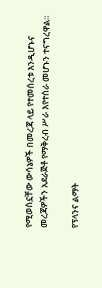የሚወስኗቸው ውሳኔዎች በመረጃ ላይ የተመሰረቱ እንዲሆኑና መረጃዎችን አደራጅቶ የማቅረብ ሥራ እየተሰራ መሆኑን ተናግረዋል።

የፕላንና ልማት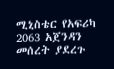ሚኒስቴር የአፍሪካ 2063 አጀንዳን መሰረት ያደረጉ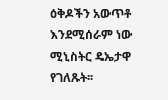ዕቅዶችን አውጥቶ እንደሚሰራም ነው ሚኒስትር ዴኤታዋ የገለጹት፡፡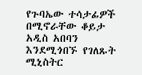የጉባኤው ተሳታፊዎች በሚኖራቸው ቆይታ አዲስ አበባን እንደሚጎበኙ የገለጹት ሚኒስትር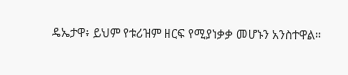ዴኤታዋ፥ ይህም የቱሪዝም ዘርፍ የሚያነቃቃ መሆኑን አንስተዋል።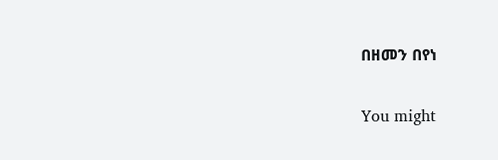በዘመን በየነ

You might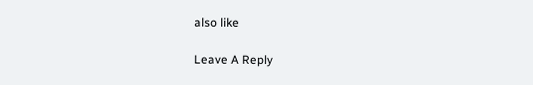also like

Leave A Reply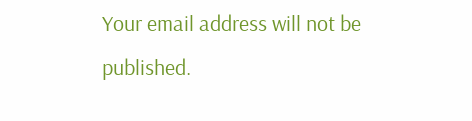Your email address will not be published.